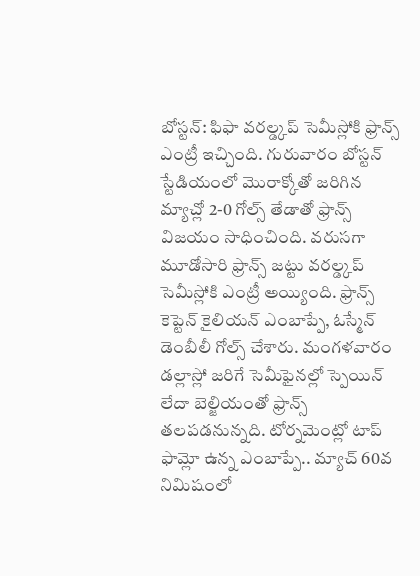బోస్టన్: ఫిఫా వరల్డ్కప్ సెమీస్లోకి ఫ్రాన్స్ ఎంట్రీ ఇచ్చింది. గురువారం బోస్టన్ స్టేడియంలో మొరాక్కోతో జరిగిన మ్యాచ్లో 2-0 గోల్స్ తేడాతో ఫ్రాన్స్ విజయం సాధించింది. వరుసగా మూడోసారి ఫ్రాన్స్ జట్టు వరల్డ్కప్ సెమీస్లోకి ఎంట్రీ అయ్యింది. ఫ్రాన్స్ కెప్టెన్ కైలియన్ ఎంబాప్పే, ఓస్మేన్ డెంబీలీ గోల్స్ చేశారు. మంగళవారం డల్లాస్లో జరిగే సెమీఫైనల్లో స్పెయిన్ లేదా బెల్జియంతో ఫ్రాన్స్ తలపడనున్నది. టోర్నమెంట్లో టాప్ ఫామ్లో ఉన్న ఎంబాప్పే.. మ్యాచ్ 60వ నిమిషంలో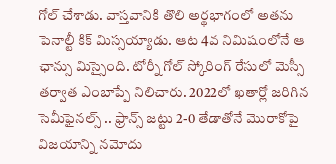గోల్ చేశాడు. వాస్తవానికి తొలి అర్థభాగంలో అతను పెనాల్టీ కిక్ మిస్సయ్యాడు. ఆట 4వ నిమిషంలోనే ఆ ఛాన్సు మిస్సైంది. టోర్నీ గోల్ స్కోరింగ్ రేసులో మెస్సీ తర్వాత ఎంబాప్పే నిలిచారు. 2022లో ఖతార్లో జరిగిన సెమీఫైనల్స్ .. ఫ్రాన్స్ జట్టు 2-0 తేడాతోనే మొరాకోపై విజయాన్ని నమోదు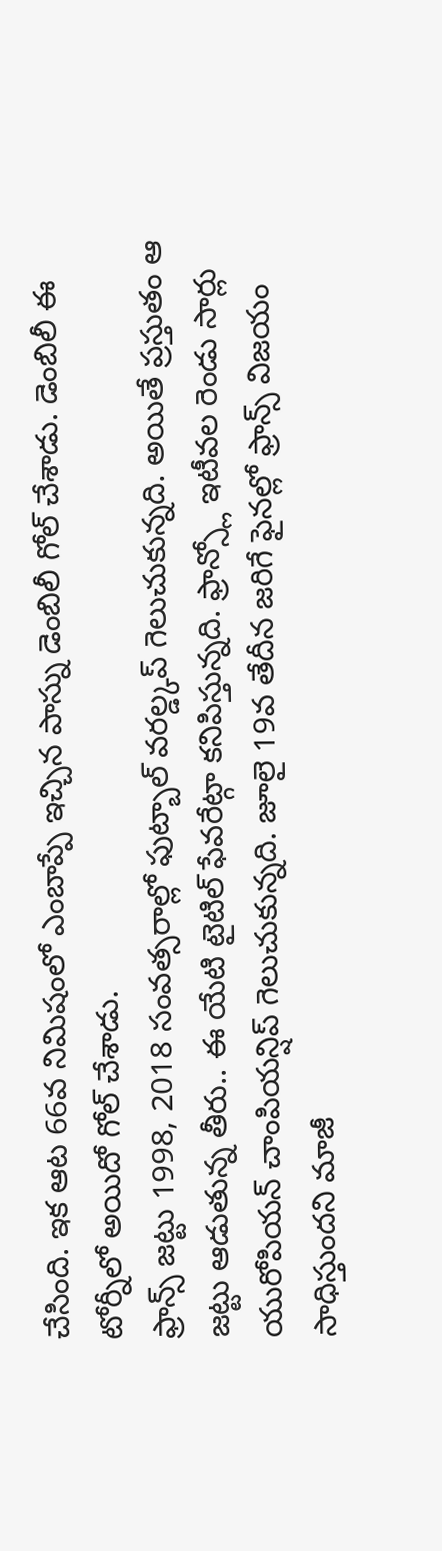చేసింది. ఇక ఆట 66వ నిమిషంలో ఎంబాప్పే ఇచ్చిన పాస్ను డెంబిలీ గోల్ చేశాడు. డెంబిలీ ఈ టోర్నీలో అయిదో గోల్ చేశాడు.
ఫ్రాన్స్ జట్టు 1998, 2018 సంవత్సరాల్లో ఫుట్బాల్ వరల్డ్కప్ గెలుచుకున్నది. అయితే ప్రస్తుతం ఆ జట్టు ఆడుతున్న తీరు.. ఈ యేటి టైటిల్ ఫేవరేట్గా కనిపిస్తున్నది. ఫ్రాన్స్లో ఇటీవల రెండు సార్లు యురోపియన్ చాంపియన్షిప్ గెలుచుకున్నది. జూలై 19వ తేదీన జరిగే ఫైనల్లో ఫ్రాన్స్ విజయం సాధిస్తుందని మాజీ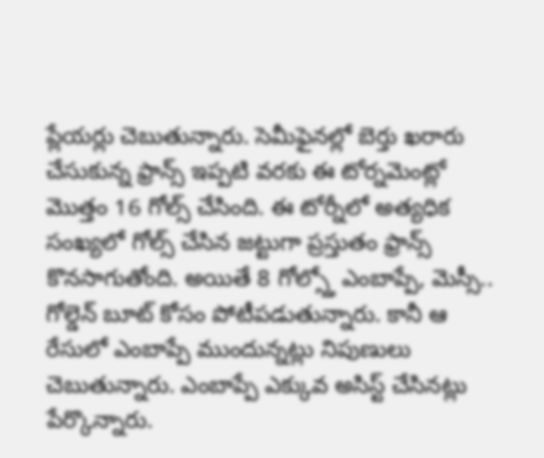ప్లేయర్లు చెబుతున్నారు. సెమీఫైనల్లో బెర్తు ఖరారు చేసుకున్న ఫ్రాన్స్ ఇప్పటి వరకు ఈ టోర్నమెంట్లో మొత్తం 16 గోల్స్ చేసింది. ఈ టోర్నీలో అత్యధిక సంఖ్యలో గోల్స్ చేసిన జట్టుగా ప్రస్తుతం ఫ్రాన్స్ కొనసాగుతోంది. అయితే 8 గోల్స్తో ఎంబాప్పే, మెస్సీ.. గోల్డెన్ బూట్ కోసం పోటీపడుతున్నారు. కానీ ఆ రేసులో ఎంబాప్పే ముందున్నట్లు నిపుణులు చెబుతున్నారు. ఎంబాప్పే ఎక్కువ అసిస్ట్ చేసినట్లు పేర్కొన్నారు.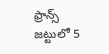ఫ్రాన్స్ జట్టులో 5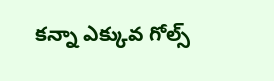కన్నా ఎక్కువ గోల్స్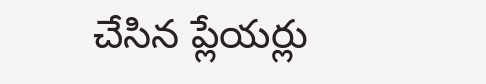చేసిన ప్లేయర్లు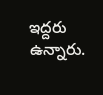ఇద్దరు ఉన్నారు.